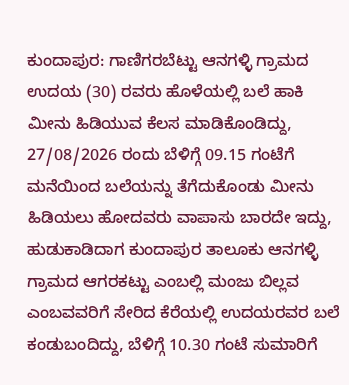ಕುಂದಾಪುರ: ಗಾಣಿಗರಬೆಟ್ಟು ಆನಗಳ್ಳಿ ಗ್ರಾಮದ ಉದಯ (30) ರವರು ಹೊಳೆಯಲ್ಲಿ ಬಲೆ ಹಾಕಿ ಮೀನು ಹಿಡಿಯುವ ಕೆಲಸ ಮಾಡಿಕೊಂಡಿದ್ದು, 27/08/2026 ರಂದು ಬೆಳಿಗ್ಗೆ 09.15 ಗಂಟೆಗೆ ಮನೆಯಿಂದ ಬಲೆಯನ್ನು ತೆಗೆದುಕೊಂಡು ಮೀನು ಹಿಡಿಯಲು ಹೋದವರು ವಾಪಾಸು ಬಾರದೇ ಇದ್ದು, ಹುಡುಕಾಡಿದಾಗ ಕುಂದಾಪುರ ತಾಲೂಕು ಆನಗಳ್ಳಿ ಗ್ರಾಮದ ಆಗರಕಟ್ಟು ಎಂಬಲ್ಲಿ ಮಂಜು ಬಿಲ್ಲವ ಎಂಬವವರಿಗೆ ಸೇರಿದ ಕೆರೆಯಲ್ಲಿ ಉದಯರವರ ಬಲೆ ಕಂಡುಬಂದಿದ್ದು, ಬೆಳಿಗ್ಗೆ 10.30 ಗಂಟೆ ಸುಮಾರಿಗೆ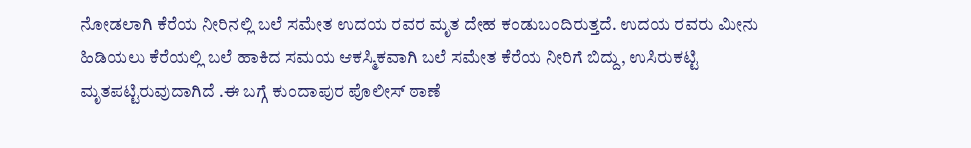ನೋಡಲಾಗಿ ಕೆರೆಯ ನೀರಿನಲ್ಲಿ ಬಲೆ ಸಮೇತ ಉದಯ ರವರ ಮೃತ ದೇಹ ಕಂಡುಬಂದಿರುತ್ತದೆ. ಉದಯ ರವರು ಮೀನು ಹಿಡಿಯಲು ಕೆರೆಯಲ್ಲಿ ಬಲೆ ಹಾಕಿದ ಸಮಯ ಆಕಸ್ಮಿಕವಾಗಿ ಬಲೆ ಸಮೇತ ಕೆರೆಯ ನೀರಿಗೆ ಬಿದ್ದು, ಉಸಿರುಕಟ್ಟಿ ಮೃತಪಟ್ಟಿರುವುದಾಗಿದೆ .ಈ ಬಗ್ಗೆ ಕುಂದಾಪುರ ಪೊಲೀಸ್ ಠಾಣೆ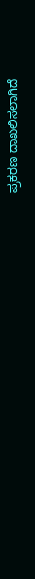ಪ್ರಕರಣ ದಾಖಲಿಸಲಾಗಿದೆ